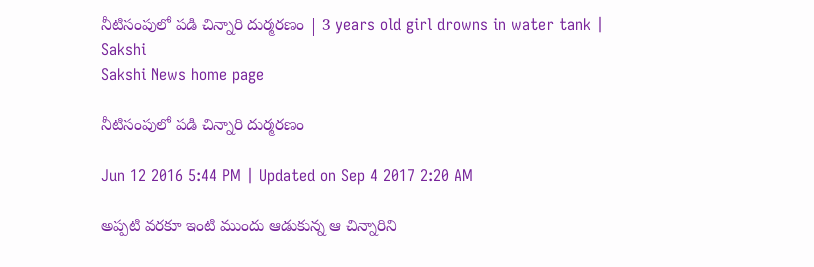నీటిసంపులో పడి చిన్నారి దుర్మరణం | 3 years old girl drowns in water tank | Sakshi
Sakshi News home page

నీటిసంపులో పడి చిన్నారి దుర్మరణం

Jun 12 2016 5:44 PM | Updated on Sep 4 2017 2:20 AM

అప్పటి వరకూ ఇంటి ముందు ఆడుకున్న ఆ చిన్నారిని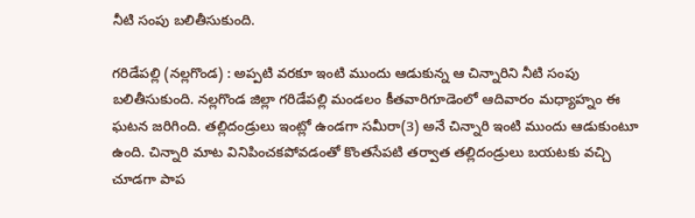నీటి సంపు బలితీసుకుంది.

గరిడేపల్లి (నల్లగొండ) : అప్పటి వరకూ ఇంటి ముందు ఆడుకున్న ఆ చిన్నారిని నీటి సంపు బలితీసుకుంది. నల్లగొండ జిల్లా గరిడేపల్లి మండలం కీతవారిగూడెంలో ఆదివారం మధ్యాహ్నం ఈ ఘటన జరిగింది. తల్లిదండ్రులు ఇంట్లో ఉండగా సమీరా(3) అనే చిన్నారి ఇంటి ముందు ఆడుకుంటూ ఉంది. చిన్నారి మాట వినిపించకపోవడంతో కొంతసేపటి తర్వాత తల్లిదండ్రులు బయటకు వచ్చి చూడగా పాప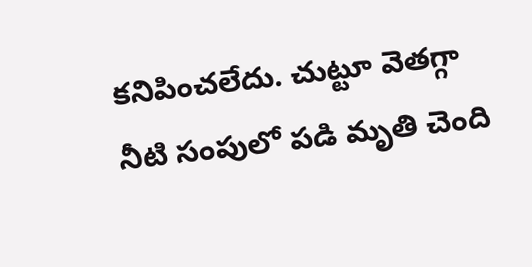కనిపించలేదు. చుట్టూ వెతగ్గా నీటి సంపులో పడి మృతి చెంది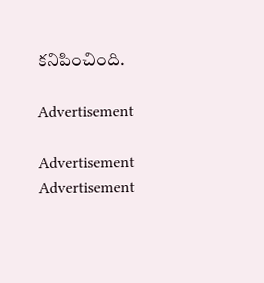కనిపించింది.

Advertisement

Advertisement
Advertisement